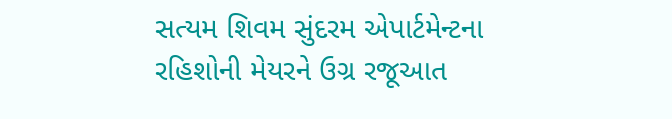સત્યમ શિવમ સુંદરમ એપાર્ટમેન્ટના રહિશોની મેયરને ઉગ્ર રજૂઆત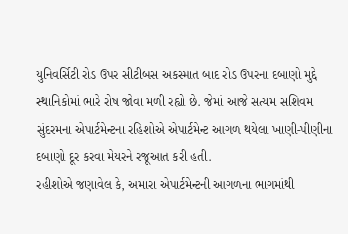યુનિવર્સિટી રોડ ઉપર સીટીબસ અકસ્માત બાદ રોડ ઉપરના દબાણો મુદ્દે સ્થાનિકોમાં ભારે રોષ જોવા મળી રહ્યો છે. જેમાં આજે સત્યમ સશિવમ સુંદરમના એપાર્ટમેન્ટના રહિશોએ એપાર્ટમેન્ટ આગળ થયેલા ખાણી-પીણીના દબાણો દૂર કરવા મેયરને રજૂઆત કરી હતી.
રહીશોએ જણાવેલ કે, અમારા એપાર્ટમેન્ટની આગળના ભાગમાંથી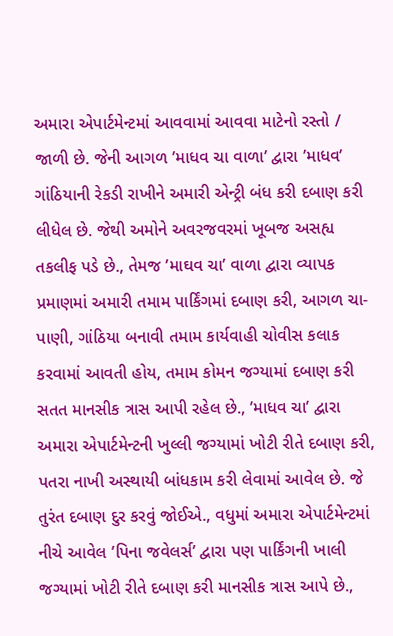અમારા એપાર્ટમેન્ટમાં આવવામાં આવવા માટેનો રસ્તો / જાળી છે. જેની આગળ ’માધવ ચા વાળા’ દ્વારા ’માધવ’ ગાંઠિયાની રેકડી રાખીને અમારી એન્ટ્રી બંધ કરી દબાણ કરી લીધેલ છે. જેથી અમોને અવરજવરમાં ખૂબજ અસહ્ય તકલીફ પડે છે., તેમજ ’માઘવ ચા’ વાળા દ્વારા વ્યાપક પ્રમાણમાં અમારી તમામ પાર્કિંગમાં દબાણ કરી, આગળ ચા-પાણી, ગાંઠિયા બનાવી તમામ કાર્યવાહી ચોવીસ કલાક કરવામાં આવતી હોય, તમામ કોમન જગ્યામાં દબાણ કરી સતત માનસીક ત્રાસ આપી રહેલ છે., ’માધવ ચા’ દ્વારા અમારા એપાર્ટમેન્ટની ખુલ્લી જગ્યામાં ખોટી રીતે દબાણ કરી, પતરા નાખી અસ્થાયી બાંધકામ કરી લેવામાં આવેલ છે. જે તુરંત દબાણ દુર કરવું જોઈએ., વધુમાં અમારા એપાર્ટમેન્ટમાં નીચે આવેલ ’પિના જવેલર્સ’ દ્વારા પણ પાર્કિંગની ખાલી જગ્યામાં ખોટી રીતે દબાણ કરી માનસીક ત્રાસ આપે છે.,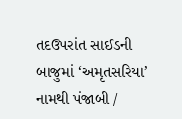તદઉપરાંત સાઈડની બાજુમાં ‘અમૃતસરિયા’ નામથી પંજાબી /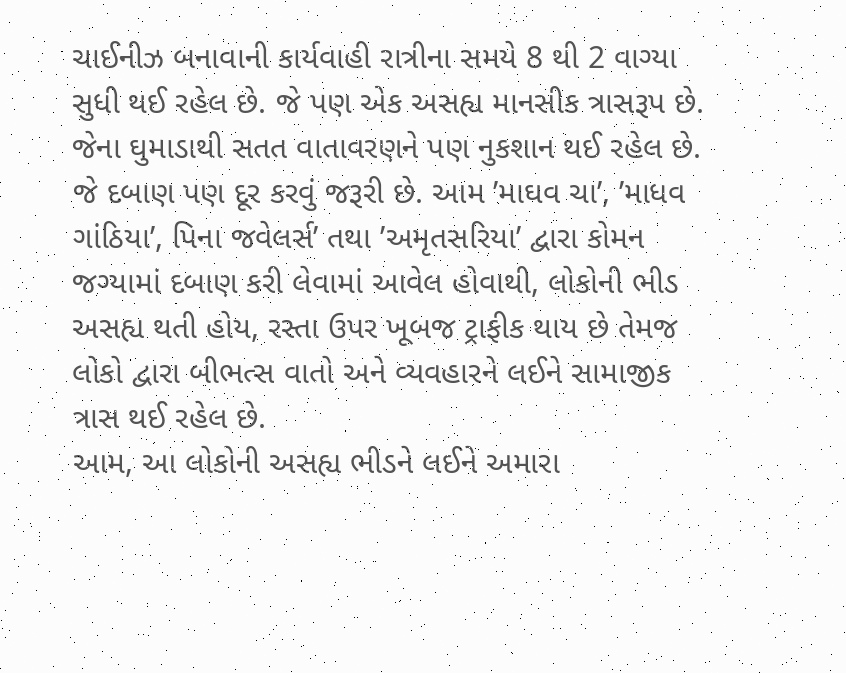ચાઈનીઝ બનાવાની કાર્યવાહી રાત્રીના સમયે 8 થી 2 વાગ્યા સુધી થઈ રહેલ છે. જે પણ એક અસહ્ય માનસીક ત્રાસરૂપ છે. જેના ઘુમાડાથી સતત વાતાવરણને પણ નુકશાન થઈ રહેલ છે. જે દબાણ પણ દૂર કરવું જરૂરી છે. આમ ’માઘવ ચા’, ’માધવ ગાંઠિયા’, પિના જવેલર્સ’ તથા ’અમૃતસરિયા’ દ્વારા કોમન જગ્યામાં દબાણ કરી લેવામાં આવેલ હોવાથી, લોકોની ભીડ અસહ્ય થતી હોય, રસ્તા ઉપર ખૂબજ ટ્રાફીક થાય છે તેમજ લોકો દ્વારા બીભત્સ વાતો અને વ્યવહારને લઈને સામાજીક ત્રાસ થઈ રહેલ છે.
આમ, આ લોકોની અસહ્ય ભીડને લઈને અમારા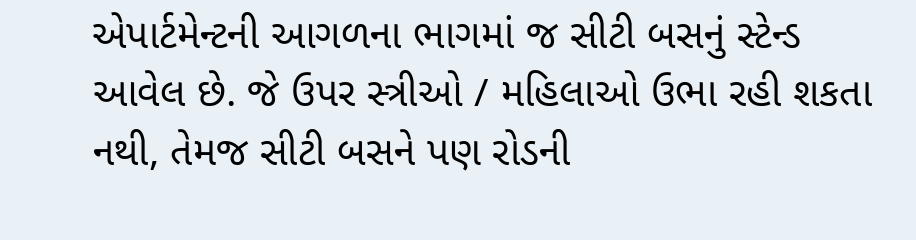એપાર્ટમેન્ટની આગળના ભાગમાં જ સીટી બસનું સ્ટેન્ડ આવેલ છે. જે ઉપર સ્ત્રીઓ / મહિલાઓ ઉભા રહી શકતા નથી, તેમજ સીટી બસને પણ રોડની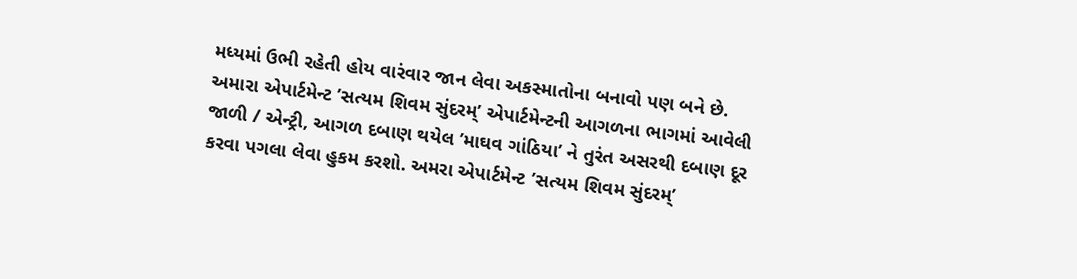મધ્યમાં ઉભી રહેતી હોય વારંવાર જાન લેવા અકસ્માતોના બનાવો પણ બને છે. અમારા એપાર્ટમેન્ટ ’સત્યમ શિવમ સુંદરમ્’ એપાર્ટમેન્ટની આગળના ભાગમાં આવેલી જાળી / એન્ટ્રી, આગળ દબાણ થયેલ ’માઘવ ગાંઠિયા’ ને તુરંત અસરથી દબાણ દૂર કરવા પગલા લેવા હુકમ કરશો. અમરા એપાર્ટમેન્ટ ’સત્યમ શિવમ સુંદરમ્’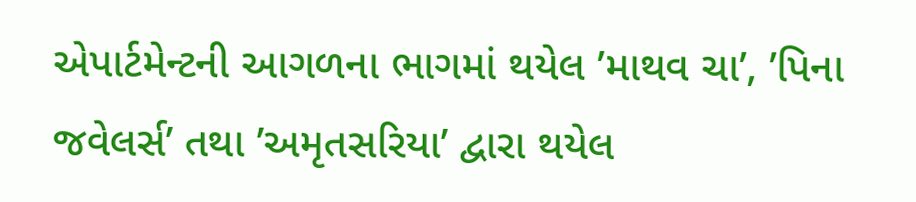એપાર્ટમેન્ટની આગળના ભાગમાં થયેલ ’માથવ ચા’, ’પિના જવેલર્સ’ તથા ’અમૃતસરિયા’ દ્વારા થયેલ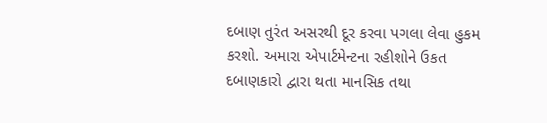દબાણ તુરંત અસરથી દૂર કરવા પગલા લેવા હુકમ કરશો. અમારા એપાર્ટમેન્ટના રહીશોને ઉકત દબાણકારો દ્વારા થતા માનસિક તથા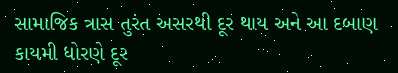સામાજિક ત્રાસ તુરંત અસરથી દૂર થાય અને આ દબાણ કાયમી ધોરણે દૂર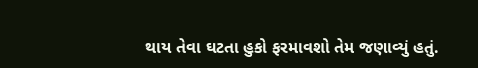થાય તેવા ઘટતા હુકો ફરમાવશો તેમ જણાવ્યું હતું.